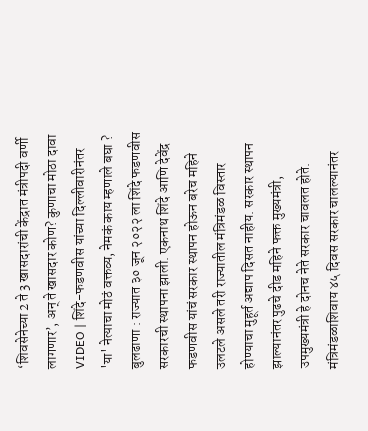‘शिवसेनेच्या 2 ते 3 खासदारांची केंद्रात मंत्रीपदी वर्णी लागणार’, अन् ते खासदार कोण? कुणाचा मोठा दावा
VIDEO | शिंदे-फडणवीस यांच्या दिल्लीवारीनंतर 'या' नेत्याचा मोठं वक्तव्य, नेमकं काय म्हणाले बघा ?
बुलढाणा : राज्यात ३० जून २०२२ ला शिंदे फडणवीस सरकारची स्थापना झाली. एकनाथ शिंदे आणि देवेंद्र फडणवीस यांचं सरकार स्थापन होऊन बरेच महिने उलटले असले तरी राज्यातील मंत्रिमंडळ विस्तार होण्याचा मुहूर्त अद्याप दिसत नाहीय. सरकार स्थापन झाल्यानंतर पुढचे दीड महिने फक्त मुख्यमंत्री, उपमुख्यमंत्री हे दोनच नेते सरकार चावलत होते. मंत्रिमंडळाशिवाय ४५ दिवस सरकार चालल्यानंतर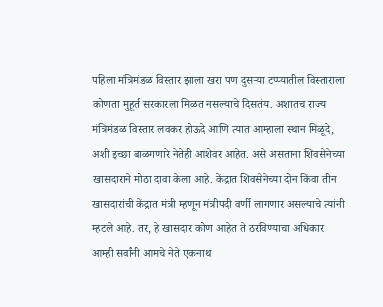पहिला मंत्रिमंडळ विस्तार झाला खरा पण दुसऱ्या टप्प्यातील विस्ताराला कोणता मुहूर्त सरकारला मिळत नसल्याचे दिसतंय. अशातच राज्य मंत्रिमंडळ विस्तार लवकर होऊदे आणि त्यात आम्हाला स्थान मिळूदे, अशी इच्छा बाळगणारे नेतेही आशेवर आहेत. असे असताना शिवसेनेच्या खासदाराने मोठा दावा केला आहे. केंद्रात शिवसेनेच्या दोन किंवा तीन खासदारांची केंद्रात मंत्री म्हणून मंत्रीपदी वर्णी लागणार असल्याचे त्यांनी म्हटले आहे. तर, हे खासदार कोण आहेत ते ठरविण्याचा अधिकार आम्ही सर्वांनी आमचे नेते एकनाथ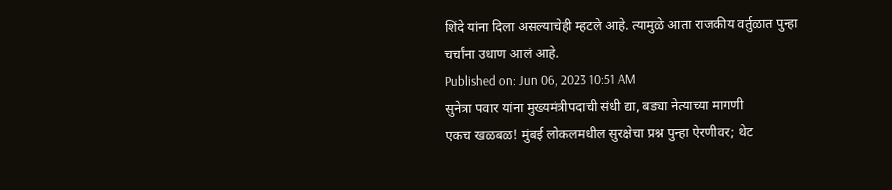शिंदे यांना दिला असल्याचेही म्हटले आहे. त्यामुळे आता राजकीय वर्तुळात पुन्हा चर्चांना उधाण आलं आहे.
Published on: Jun 06, 2023 10:51 AM
सुनेत्रा पवार यांना मुख्यमंत्रीपदाची संधी द्या, बड्या नेत्याच्या मागणी
एकच खळबळ! मुंबई लोकलमधील सुरक्षेचा प्रश्न पुन्हा ऐरणीवर; थेट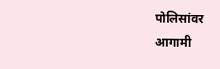पोलिसांवर
आगामी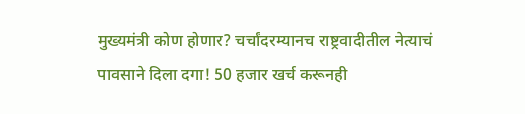मुख्यमंत्री कोण होणार? चर्चांदरम्यानच राष्ट्रवादीतील नेत्याचं
पावसाने दिला दगा! 50 हजार खर्च करूनही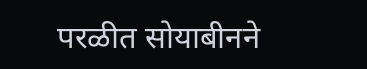परळीत सोयाबीनने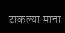टाकल्या माना